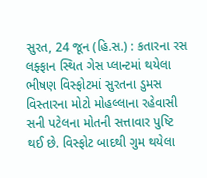સુરત, 24 જૂન (હિ.સ.) : કતારના રસ લફ્ફાન સ્થિત ગેસ પ્લાન્ટમાં થયેલા ભીષણ વિસ્ફોટમાં સુરતના ડુમસ વિસ્તારના મોટો મોહલ્લાના રહેવાસી સની પટેલના મોતની સત્તાવાર પુષ્ટિ થઈ છે. વિસ્ફોટ બાદથી ગુમ થયેલા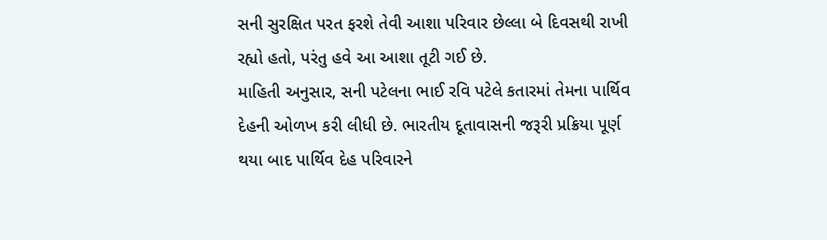સની સુરક્ષિત પરત ફરશે તેવી આશા પરિવાર છેલ્લા બે દિવસથી રાખી રહ્યો હતો, પરંતુ હવે આ આશા તૂટી ગઈ છે.
માહિતી અનુસાર, સની પટેલના ભાઈ રવિ પટેલે કતારમાં તેમના પાર્થિવ દેહની ઓળખ કરી લીધી છે. ભારતીય દૂતાવાસની જરૂરી પ્રક્રિયા પૂર્ણ થયા બાદ પાર્થિવ દેહ પરિવારને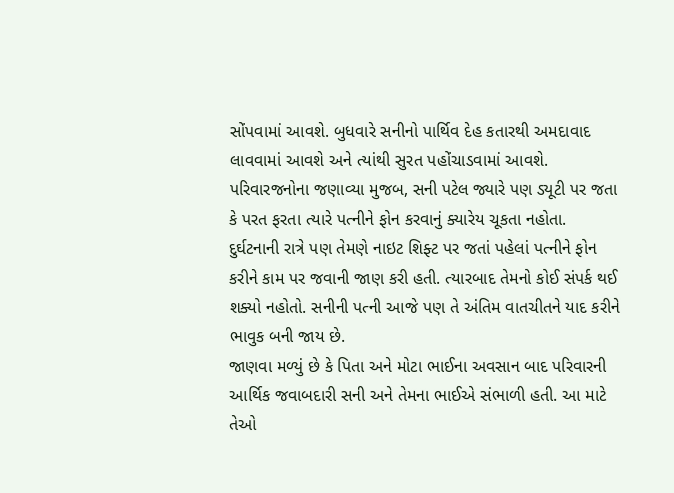સોંપવામાં આવશે. બુધવારે સનીનો પાર્થિવ દેહ કતારથી અમદાવાદ લાવવામાં આવશે અને ત્યાંથી સુરત પહોંચાડવામાં આવશે.
પરિવારજનોના જણાવ્યા મુજબ, સની પટેલ જ્યારે પણ ડ્યૂટી પર જતા કે પરત ફરતા ત્યારે પત્નીને ફોન કરવાનું ક્યારેય ચૂકતા નહોતા. દુર્ઘટનાની રાત્રે પણ તેમણે નાઇટ શિફ્ટ પર જતાં પહેલાં પત્નીને ફોન કરીને કામ પર જવાની જાણ કરી હતી. ત્યારબાદ તેમનો કોઈ સંપર્ક થઈ શક્યો નહોતો. સનીની પત્ની આજે પણ તે અંતિમ વાતચીતને યાદ કરીને ભાવુક બની જાય છે.
જાણવા મળ્યું છે કે પિતા અને મોટા ભાઈના અવસાન બાદ પરિવારની આર્થિક જવાબદારી સની અને તેમના ભાઈએ સંભાળી હતી. આ માટે તેઓ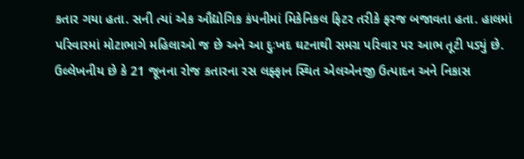કતાર ગયા હતા. સની ત્યાં એક ઔદ્યોગિક કંપનીમાં મિકેનિકલ ફિટર તરીકે ફરજ બજાવતા હતા. હાલમાં પરિવારમાં મોટાભાગે મહિલાઓ જ છે અને આ દુઃખદ ઘટનાથી સમગ્ર પરિવાર પર આભ તૂટી પડ્યું છે.
ઉલ્લેખનીય છે કે 21 જૂનના રોજ કતારના રસ લફ્ફાન સ્થિત એલએનજી ઉત્પાદન અને નિકાસ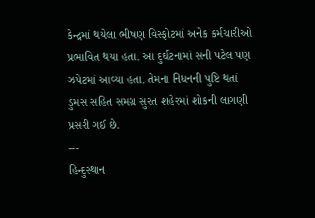કેન્દ્રમાં થયેલા ભીષણ વિસ્ફોટમાં અનેક કર્મચારીઓ પ્રભાવિત થયા હતા. આ દુર્ઘટનામાં સની પટેલ પણ ઝપેટમાં આવ્યા હતા. તેમના નિધનની પુષ્ટિ થતાં ડુમસ સહિત સમગ્ર સુરત શહેરમાં શોકની લાગણી પ્રસરી ગઈ છે.
---
હિન્દુસ્થાન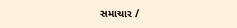સમાચાર /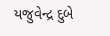યજુવેન્દ્ર દુબે